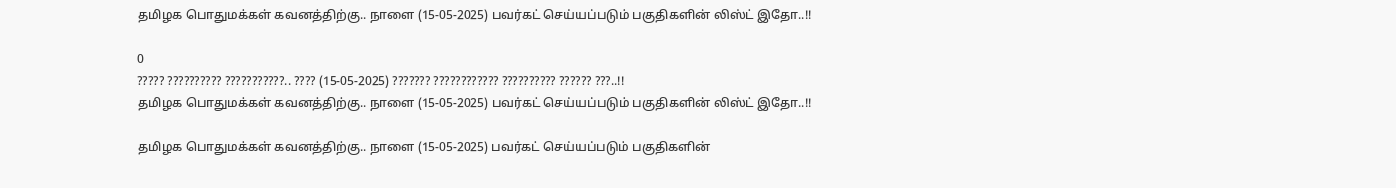தமிழக பொதுமக்கள் கவனத்திற்கு.. நாளை (15-05-2025) பவர்கட் செய்யப்படும் பகுதிகளின் லிஸ்ட் இதோ..!!

0
????? ?????????? ???????????.. ???? (15-05-2025) ??????? ???????????? ?????????? ?????? ???..!!
தமிழக பொதுமக்கள் கவனத்திற்கு.. நாளை (15-05-2025) பவர்கட் செய்யப்படும் பகுதிகளின் லிஸ்ட் இதோ..!!

தமிழக பொதுமக்கள் கவனத்திற்கு.. நாளை (15-05-2025) பவர்கட் செய்யப்படும் பகுதிகளின்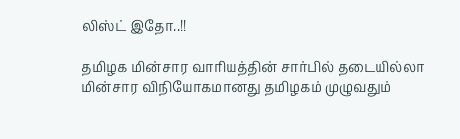லிஸ்ட் இதோ..!!

தமிழக மின்சார வாரியத்தின் சார்பில் தடையில்லா மின்சார விநியோகமானது தமிழகம் முழுவதும்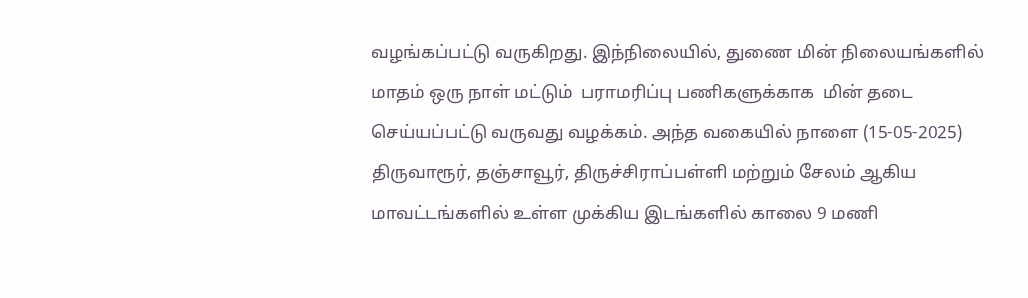வழங்கப்பட்டு வருகிறது. இந்நிலையில், துணை மின் நிலையங்களில்  மாதம் ஒரு நாள் மட்டும்  பராமரிப்பு பணிகளுக்காக  மின் தடை செய்யப்பட்டு வருவது வழக்கம். அந்த வகையில் நாளை (15-05-2025) திருவாரூர், தஞ்சாவூர், திருச்சிராப்பள்ளி மற்றும் சேலம் ஆகிய மாவட்டங்களில் உள்ள முக்கிய இடங்களில் காலை 9 மணி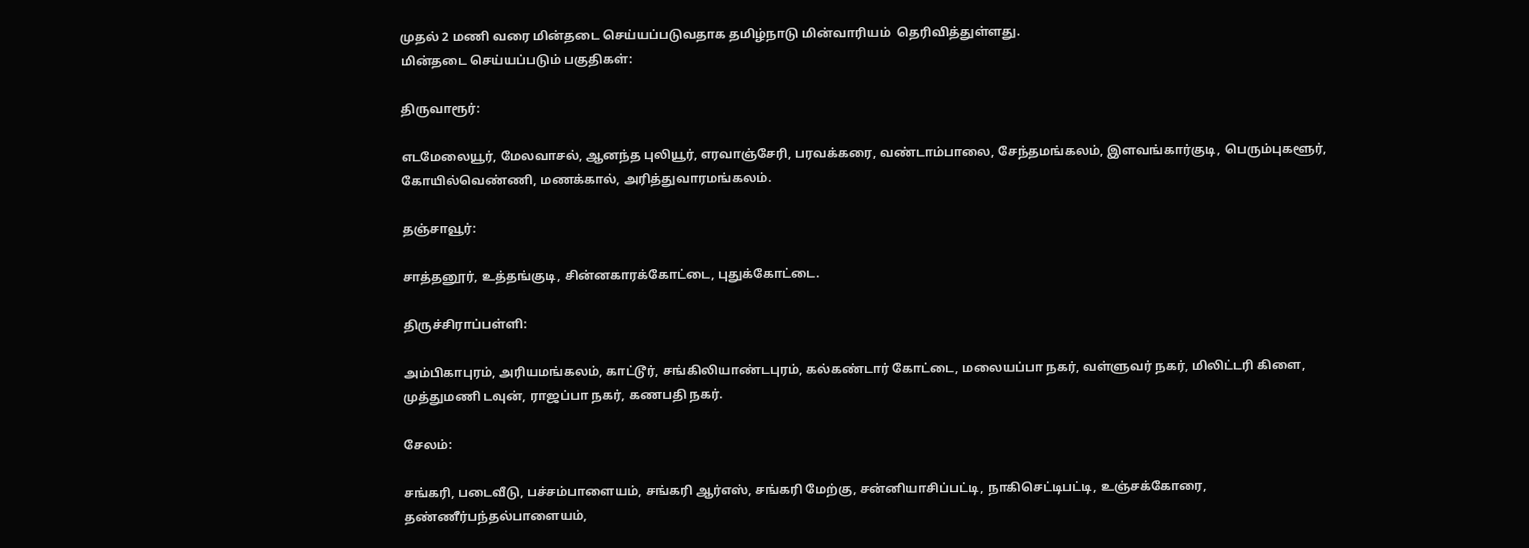முதல் 2 மணி வரை மின்தடை செய்யப்படுவதாக தமிழ்நாடு மின்வாரியம்  தெரிவித்துள்ளது.
மின்தடை செய்யப்படும் பகுதிகள்:

திருவாரூர்:

எடமேலையூர், மேலவாசல், ஆனந்த புலியூர், எரவாஞ்சேரி, பரவக்கரை, வண்டாம்பாலை, சேந்தமங்கலம், இளவங்கார்குடி, பெரும்புகளூர், கோயில்வெண்ணி, மணக்கால், அரித்துவாரமங்கலம்.

தஞ்சாவூர்:

சாத்தனூர், உத்தங்குடி, சின்னகாரக்கோட்டை, புதுக்கோட்டை.

திருச்சிராப்பள்ளி:

அம்பிகாபுரம், அரியமங்கலம், காட்டூர், சங்கிலியாண்டபுரம், கல்கண்டார் கோட்டை, மலையப்பா நகர், வள்ளுவர் நகர், மிலிட்டரி கிளை, முத்துமணி டவுன், ராஜப்பா நகர், கணபதி நகர்.

சேலம்:

சங்கரி, படைவீடு, பச்சம்பாளையம், சங்கரி ஆர்எஸ், சங்கரி மேற்கு, சன்னியாசிப்பட்டி, நாகிசெட்டிபட்டி, உஞ்சக்கோரை, தண்ணீர்பந்தல்பாளையம்,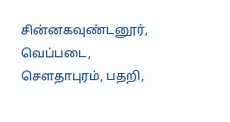சின்னகவுண்டனூர், வெப்படை, சௌதாபுரம், பதறி,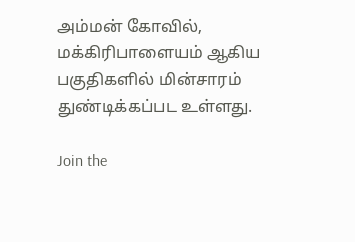அம்மன் கோவில், மக்கிரிபாளையம் ஆகிய பகுதிகளில் மின்சாரம் துண்டிக்கப்பட உள்ளது.

Join the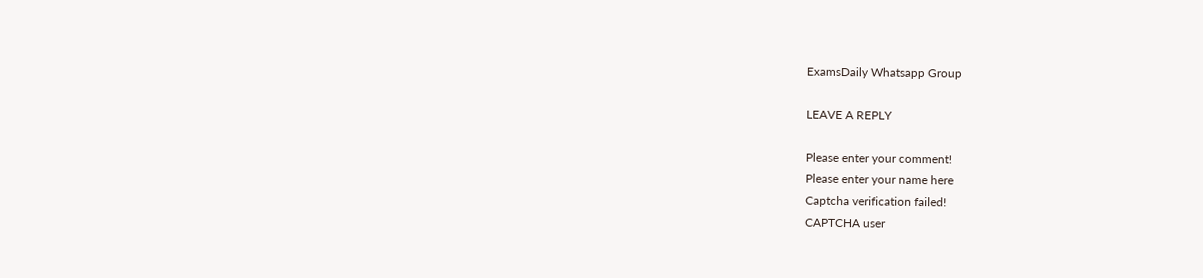ExamsDaily Whatsapp Group

LEAVE A REPLY

Please enter your comment!
Please enter your name here
Captcha verification failed!
CAPTCHA user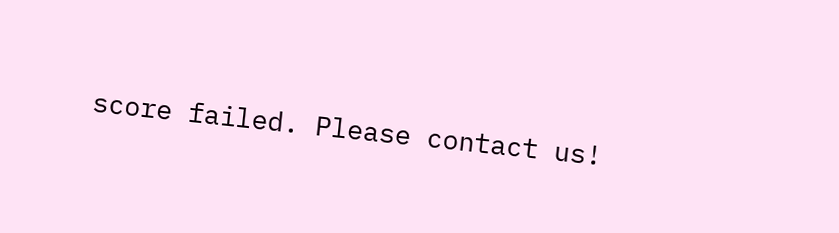score failed. Please contact us!